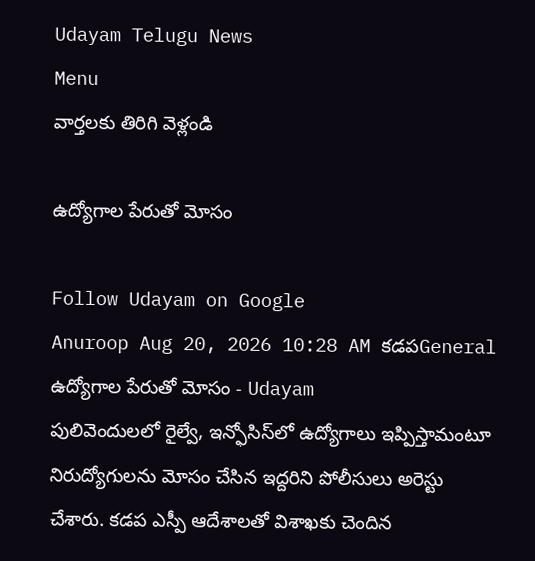Udayam Telugu News
Menu
వార్తలకు తిరిగి వెళ్లండి

ఉద్యోగాల పేరుతో మోసం

Follow Udayam on Google
Anuroop Aug 20, 2026 10:28 AM కడపGeneral
ఉద్యోగాల పేరుతో మోసం - Udayam
పులివెందులలో రైల్వే, ఇన్ఫోసిస్‌లో ఉద్యోగాలు ఇప్పిస్తామంటూ నిరుద్యోగులను మోసం చేసిన ఇద్దరిని పోలీసులు అరెస్టు చేశారు. కడప ఎస్పీ ఆదేశాలతో విశాఖకు చెందిన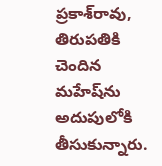ప్రకాశ్‌రావు, తిరుపతికి చెందిన మహేష్‌ను అదుపులోకి తీసుకున్నారు.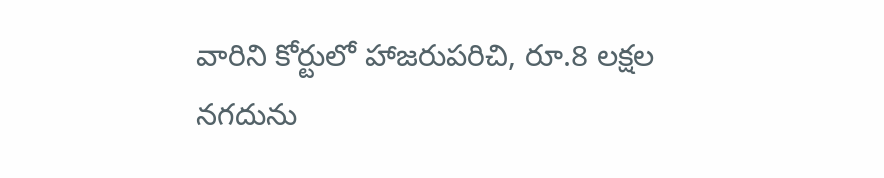వారిని కోర్టులో హాజరుపరిచి, రూ.8 లక్షల నగదును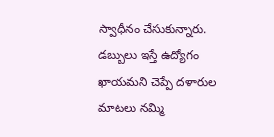స్వాధీనం చేసుకున్నారు. డబ్బులు ఇస్తే ఉద్యోగం ఖాయమని చెప్పే దళారుల మాటలు నమ్మి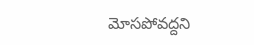మోసపోవద్దని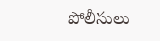పోలీసులు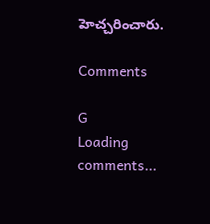హెచ్చరించారు.

Comments

G
Loading comments...